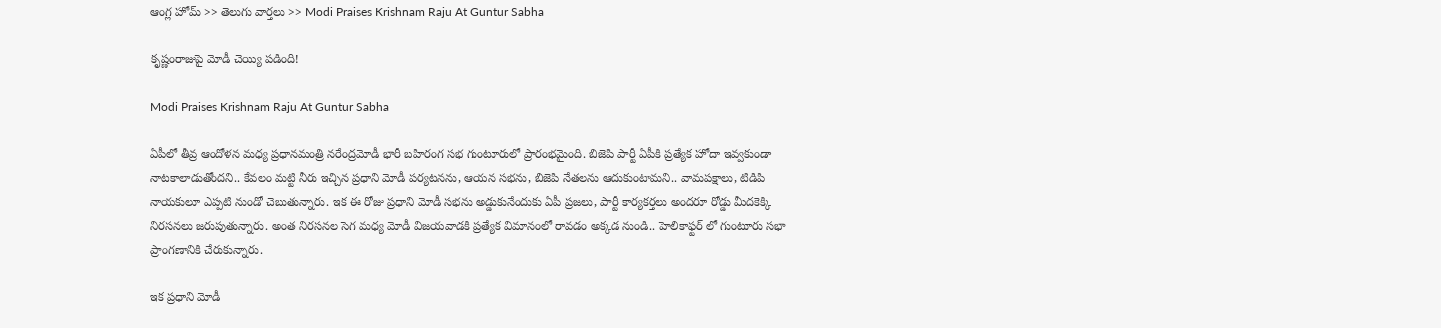ఆంగ్ల హోమ్ >> తెలుగు వార్తలు >> Modi Praises Krishnam Raju At Guntur Sabha

కృష్ణంరాజుపై మోడీ చెయ్యి పడింది!

Modi Praises Krishnam Raju At Guntur Sabha

ఏపీలో తీవ్ర ఆందోళన మధ్య ప్రధానమంత్రి నరేంద్రమోడీ భారీ బహిరంగ సభ గుంటూరులో ప్రారంభమైంది. బిజెపి పార్టీ ఏపీకి ప్రత్యేక హోదా ఇవ్వకుండా నాటకాలాడుతోందని.. కేవలం మట్టి నీరు ఇచ్చిన ప్రధాని మోడీ పర్యటనను, ఆయన సభను, బిజెపి నేతలను ఆదుకుంటామని.. వామపక్షాలు, టిడిపి నాయకులూ ఎప్పటి నుండో చెబుతున్నారు. ఇక ఈ రోజు ప్రధాని మోడీ సభను అడ్డుకునేందుకు ఏపీ ప్రజలు, పార్టీ కార్యకర్తలు అందరూ రోడ్డు మీదకెక్కి నిరసనలు జరుపుతున్నారు. అంత నిరసనల సెగ మధ్య మోడీ విజయవాడకి ప్రత్యేక విమానంలో రావడం అక్కడ నుండి.. హెలికాఫ్టర్ లో గుంటూరు సభా ప్రాంగణానికి చేరుకున్నారు.

ఇక ప్రధాని మోడీ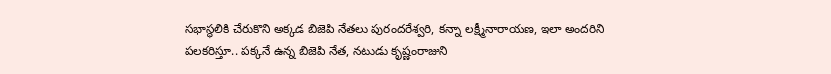సభాస్థలికి చేరుకొని అక్కడ బిజెపి నేతలు పురందరేశ్వరి, కన్నా లక్ష్మీనారాయణ, ఇలా అందరిని పలకరిస్తూ.. పక్కనే ఉన్న బిజెపి నేత, నటుడు కృష్ణంరాజుని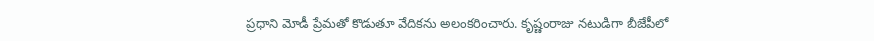ప్రధాని మోడీ ప్రేమతో కొడుతూ వేదికను అలంకరించారు. కృష్ణంరాజు నటుడిగా బీజేపీలో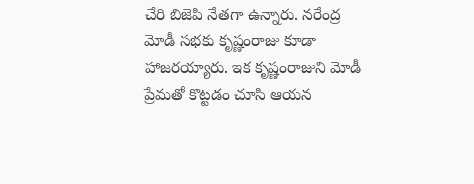చేరి బిజెపి నేతగా ఉన్నారు. నరేంద్ర మోడీ సభకు కృష్ణంరాజు కూడా హాజరయ్యారు. ఇక కృష్ణంరాజుని మోడీ ప్రేమతో కొట్టడం చూసి ఆయన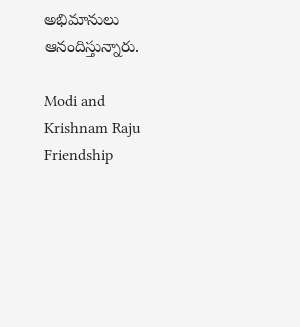అభిమానులు ఆనందిస్తున్నారు.

Modi and Krishnam Raju Friendship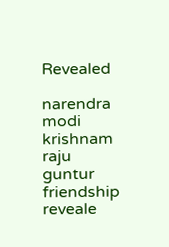Revealed

narendra modi
krishnam raju
guntur
friendship
reveale